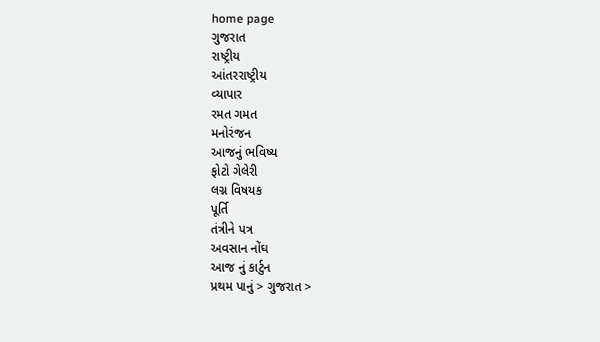home page
ગુજરાત
રાષ્ટ્રીય
આંતરરાષ્ટ્રીય
વ્યાપાર
રમત ગમત
મનોરંજન
આજનું ભવિષ્ય
ફોટો ગેલેરી
લગ્ન વિષયક
પૂર્તિ
તંત્રીને પત્ર
અવસાન નોંઘ
આજ નું કાર્ટુન
પ્રથમ પાનું > ગુજરાત >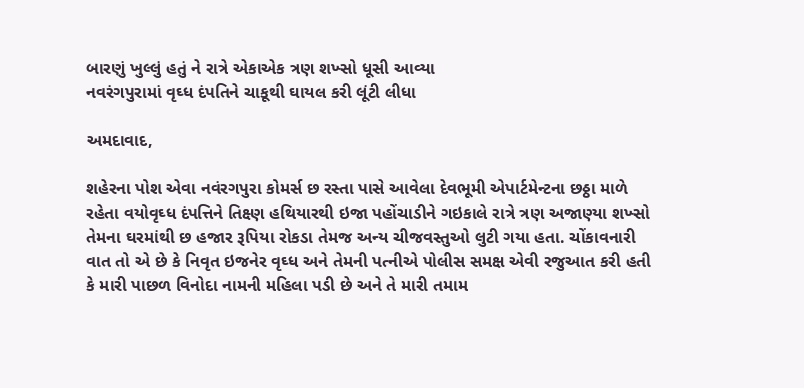બારણું ખુલ્લું હતું ને રાત્રે એકાએક ત્રણ શખ્સો ધૂસી આવ્યા
નવરંગપુરામાં વૃઘ્ધ દંપતિને ચાકૂથી ઘાયલ કરી લૂંટી લીધા

અમદાવાદ,

શહેરના પોશ એવા નવંરગપુરા કોમર્સ છ રસ્તા પાસે આવેલા દેવભૂમી એપાર્ટમેન્ટના છઠ્ઠા માળે રહેતા વયોવૃઘ્ધ દંપત્તિને તિક્ષ્ણ હથિયારથી ઇજા પહોંચાડીને ગઇકાલે રાત્રે ત્રણ અજાણ્યા શખ્સો તેમના ઘરમાંથી છ હજાર રૂપિયા રોકડા તેમજ અન્ય ચીજવસ્તુઓ લુટી ગયા હતા. ચોંકાવનારી વાત તો એ છે કે નિવૃત ઇજનેર વૃઘ્ધ અને તેમની પત્નીએ પોલીસ સમક્ષ એવી રજુઆત કરી હતી કે મારી પાછળ વિનોદા નામની મહિલા પડી છે અને તે મારી તમામ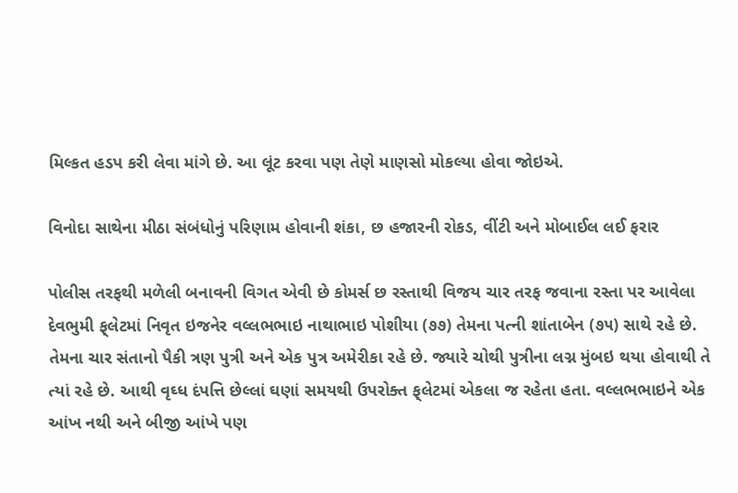મિલ્કત હડપ કરી લેવા માંગે છે. આ લૂંટ કરવા પણ તેણે માણસો મોકલ્યા હોવા જોઇએ.

વિનોદા સાથેના મીઠા સંબંધોનું પરિણામ હોવાની શંકા, છ હજારની રોકડ, વીંટી અને મોબાઈલ લઈ ફરાર

પોલીસ તરફથી મળેલી બનાવની વિગત એવી છે કોમર્સ છ રસ્તાથી વિજય ચાર તરફ જવાના રસ્તા પર આવેલા દેવભુમી ફ્‌લેટમાં નિવૃત ઇજનેર વલ્લભભાઇ નાથાભાઇ પોશીયા (૭૭) તેમના પત્ની શાંતાબેન (૭૫) સાથે રહે છે. તેમના ચાર સંતાનો પૈકી ત્રણ પુત્રી અને એક પુત્ર અમેરીકા રહે છે. જ્યારે ચોથી પુત્રીના લગ્ન મુંબઇ થયા હોવાથી તે ત્યાં રહે છે. આથી વૃઘ્ધ દંપત્તિ છેલ્લાં ઘણાં સમયથી ઉપરોક્ત ફ્‌લેટમાં એકલા જ રહેતા હતા. વલ્લભભાઇને એક આંખ નથી અને બીજી આંખે પણ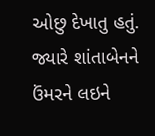ઓછુ દેખાતુ હતું. જ્યારે શાંતાબેનને ઉંમરને લઇને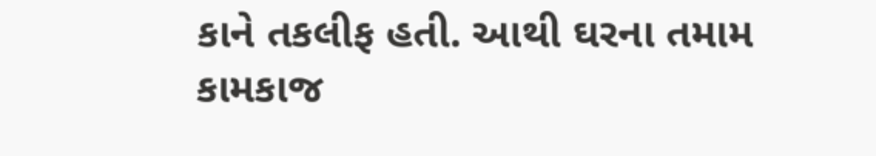કાને તકલીફ હતી. આથી ઘરના તમામ કામકાજ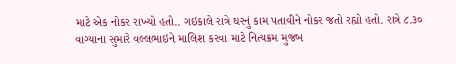માટે એક નોકર રાખ્યો હતો.. ગઇકાલે રાત્રે ઘરનું કામ પતાવીને નોકર જતો રહ્યો હતો. રાત્રે ૮.૩૦ વાગ્યાના સુમારે વલ્લભાઇને માલિશ કરવા માટે નિત્યક્રમ મુજબ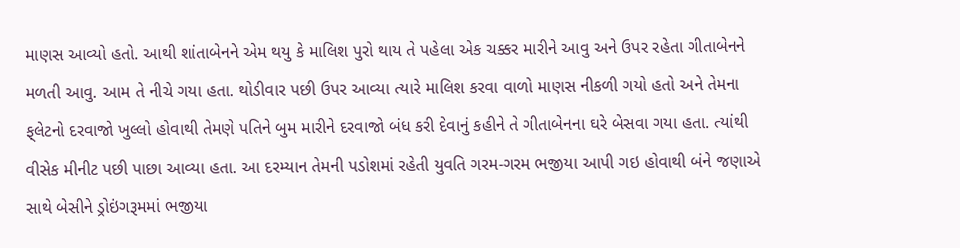માણસ આવ્યો હતો. આથી શાંતાબેનને એમ થયુ કે માલિશ પુરો થાય તે પહેલા એક ચક્કર મારીને આવુ અને ઉપર રહેતા ગીતાબેનને મળતી આવુ. આમ તે નીચે ગયા હતા. થોડીવાર પછી ઉપર આવ્યા ત્યારે માલિશ કરવા વાળો માણસ નીકળી ગયો હતો અને તેમના ફ્‌લેટનો દરવાજો ખુલ્લો હોવાથી તેમણે પતિને બુમ મારીને દરવાજો બંધ કરી દેવાનું કહીને તે ગીતાબેનના ઘરે બેસવા ગયા હતા. ત્યાંથી વીસેક મીનીટ પછી પાછા આવ્યા હતા. આ દરમ્યાન તેમની પડોશમાં રહેતી યુવતિ ગરમ-ગરમ ભજીયા આપી ગઇ હોવાથી બંને જણાએ સાથે બેસીને ડ્રોઇંગરૂમમાં ભજીયા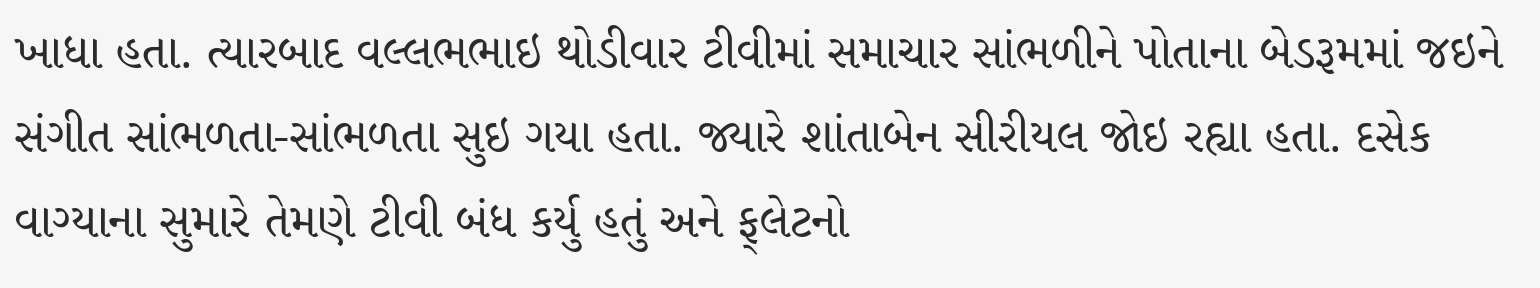ખાધા હતા. ત્યારબાદ વલ્લભભાઇ થોડીવાર ટીવીમાં સમાચાર સાંભળીને પોતાના બેડરૂમમાં જઇને સંગીત સાંભળતા-સાંભળતા સુઇ ગયા હતા. જ્યારે શાંતાબેન સીરીયલ જોઇ રહ્યા હતા. દસેક વાગ્યાના સુમારે તેમણે ટીવી બંધ કર્યુ હતું અને ફ્‌લેટનો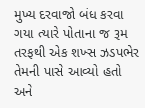મુખ્ય દરવાજો બંધ કરવા ગયા ત્યારે પોતાના જ રૂમ તરફથી એક શખ્સ ઝડપભેર તેમની પાસે આવ્યો હતો અને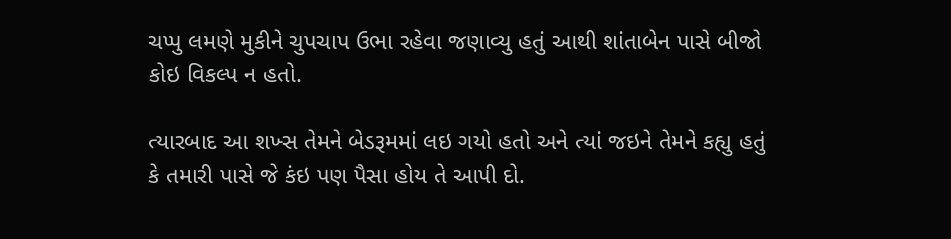ચપ્પુ લમણે મુકીને ચુપચાપ ઉભા રહેવા જણાવ્યુ હતું આથી શાંતાબેન પાસે બીજો કોઇ વિકલ્પ ન હતો.

ત્યારબાદ આ શખ્સ તેમને બેડરૂમમાં લઇ ગયો હતો અને ત્યાં જઇને તેમને કહ્યુ હતું કે તમારી પાસે જે કંઇ પણ પૈસા હોય તે આપી દો.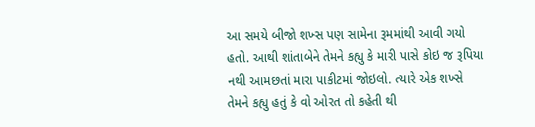આ સમયે બીજો શખ્સ પણ સામેના રૂમમાંથી આવી ગયો હતો. આથી શાંતાબેને તેમને કહ્યુ કે મારી પાસે કોઇ જ રૂપિયા નથી આમછતાં મારા પાકીટમાં જોઇલો. ત્યારે એક શખ્સે તેમને કહ્યુ હતું કે વો ઓરત તો કહેતી થી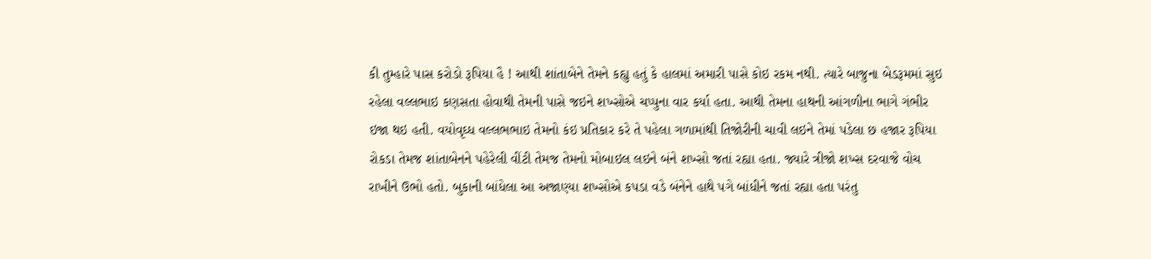કી તુમ્હારે પાસ કરોડો રૂપિયા હૈ ! આથી શાંતાબેને તેમને કહ્યુ હતું કે હાલમાં અમારી પાસે કોઇ રકમ નથી. ત્યારે બાજુના બેડરૂમમાં સુઇ રહેલા વલ્લભાઇ કણસતા હોવાથી તેમની પાસે જઇને શખ્સોએ ચપ્પુના વાર કર્યા હતા. આથી તેમના હાથની આંગળીના ભાગે ગંભીર ઇજા થઇ હતી. વયોવૃઘ્ધ વલ્લભભાઇ તેમનો કંઇ પ્રતિકાર કરે તે પહેલા ગળામાંથી તિજોરીની ચાવી લઇને તેમાં પડેલા છ હજાર રૂપિયા રોકડા તેમજ શાંતાબેનને પહેરેલી વીંટી તેમજ તેમનો મોબાઇલ લઇને બંને શખ્સો જતાં રહ્યા હતા. જ્યારે ત્રીજો શખ્સ દરવાજે વોચ રાખીને ઉભો હતો. બુકાની બાંધેલા આ અજાણ્યા શખ્સોએ કપડા વડે બંનેને હાથે પગે બાંધીને જતાં રહ્યા હતા પરંતુ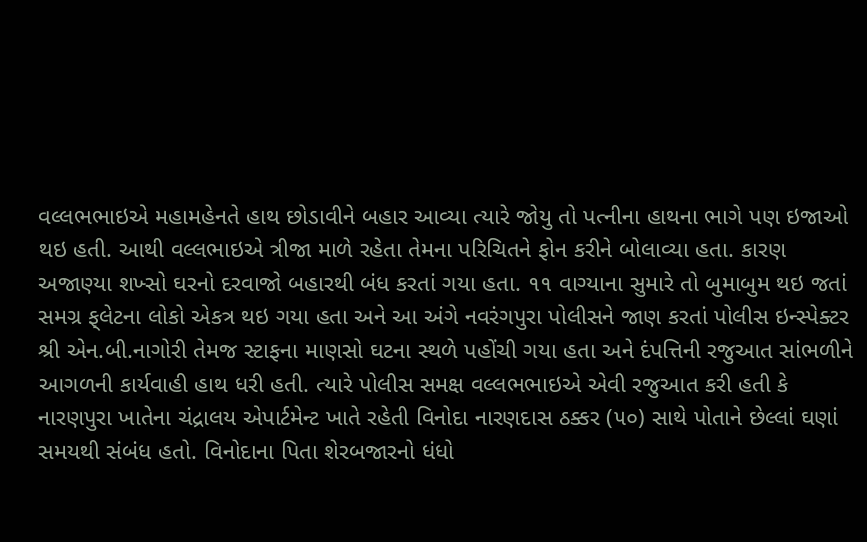વલ્લભભાઇએ મહામહેનતે હાથ છોડાવીને બહાર આવ્યા ત્યારે જોયુ તો પત્નીના હાથના ભાગે પણ ઇજાઓ થઇ હતી. આથી વલ્લભાઇએ ત્રીજા માળે રહેતા તેમના પરિચિતને ફોન કરીને બોલાવ્યા હતા. કારણ અજાણ્યા શખ્સો ઘરનો દરવાજો બહારથી બંધ કરતાં ગયા હતા. ૧૧ વાગ્યાના સુમારે તો બુમાબુમ થઇ જતાં સમગ્ર ફ્‌લેટના લોકો એકત્ર થઇ ગયા હતા અને આ અંગે નવરંગપુરા પોલીસને જાણ કરતાં પોલીસ ઇન્સ્પેક્ટર શ્રી એન.બી.નાગોરી તેમજ સ્ટાફના માણસો ઘટના સ્થળે પહોંચી ગયા હતા અને દંપત્તિની રજુઆત સાંભળીને આગળની કાર્યવાહી હાથ ધરી હતી. ત્યારે પોલીસ સમક્ષ વલ્લભભાઇએ એવી રજુઆત કરી હતી કે નારણપુરા ખાતેના ચંદ્રાલય એપાર્ટમેન્ટ ખાતે રહેતી વિનોદા નારણદાસ ઠક્કર (૫૦) સાથે પોતાને છેલ્લાં ઘણાં સમયથી સંબંધ હતો. વિનોદાના પિતા શેરબજારનો ધંધો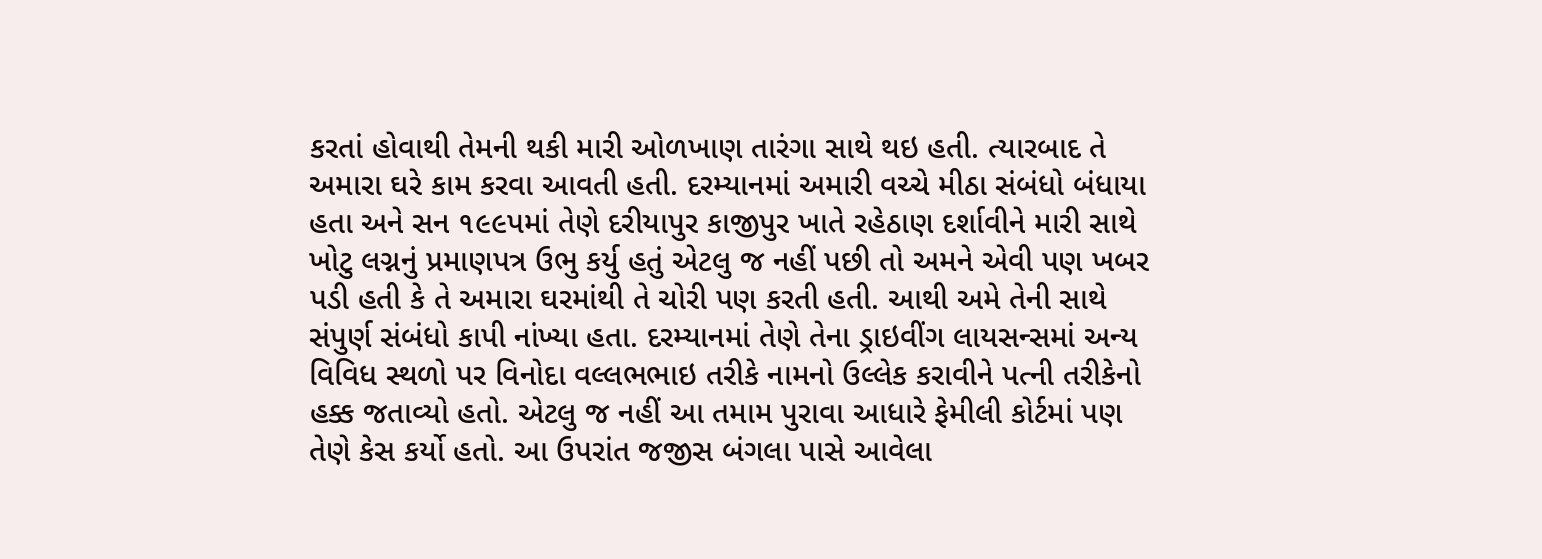કરતાં હોવાથી તેમની થકી મારી ઓળખાણ તારંગા સાથે થઇ હતી. ત્યારબાદ તે અમારા ઘરે કામ કરવા આવતી હતી. દરમ્યાનમાં અમારી વચ્ચે મીઠા સંબંધો બંધાયા હતા અને સન ૧૯૯પમાં તેણે દરીયાપુર કાજીપુર ખાતે રહેઠાણ દર્શાવીને મારી સાથે ખોટુ લગ્નનું પ્રમાણપત્ર ઉભુ કર્યુ હતું એટલુ જ નહીં પછી તો અમને એવી પણ ખબર પડી હતી કે તે અમારા ઘરમાંથી તે ચોરી પણ કરતી હતી. આથી અમે તેની સાથે સંપુર્ણ સંબંધો કાપી નાંખ્યા હતા. દરમ્યાનમાં તેણે તેના ડ્રાઇવીંગ લાયસન્સમાં અન્ય વિવિધ સ્થળો પર વિનોદા વલ્લભભાઇ તરીકે નામનો ઉલ્લેક કરાવીને પત્ની તરીકેનો હક્ક જતાવ્યો હતો. એટલુ જ નહીં આ તમામ પુરાવા આધારે ફેમીલી કોર્ટમાં પણ તેણે કેસ કર્યો હતો. આ ઉપરાંત જજીસ બંગલા પાસે આવેલા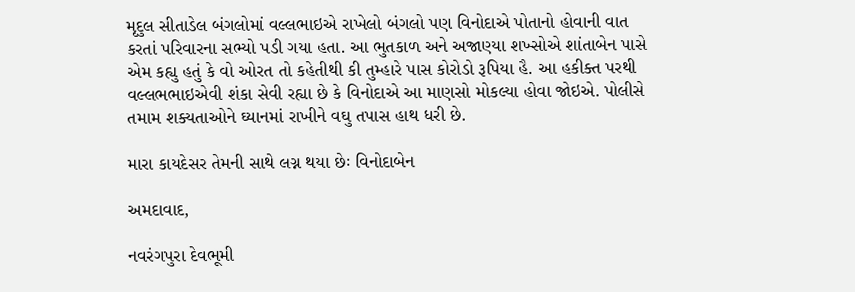મૃદુલ સીતાડેલ બંગલોમાં વલ્લભાઇએ રાખેલો બંગલો પણ વિનોદાએ પોતાનો હોવાની વાત કરતાં પરિવારના સભ્યો પડી ગયા હતા. આ ભુતકાળ અને અજાણ્યા શખ્સોએ શાંતાબેન પાસે એમ કહ્યુ હતું કે વો ઓરત તો કહેતીથી કી તુમ્હારે પાસ કોરોડો રૂપિયા હૈ. આ હકીક્ત પરથી વલ્લભભાઇએવી શંકા સેવી રહ્યા છે કે વિનોદાએ આ માણસો મોકલ્યા હોવા જોઇએ. પોલીસે તમામ શક્યતાઓને ઘ્યાનમાં રાખીને વઘુ તપાસ હાથ ધરી છે.

મારા કાયદેસર તેમની સાથે લગ્ન થયા છેઃ વિનોદાબેન

અમદાવાદ,

નવરંગપુરા દેવભૂમી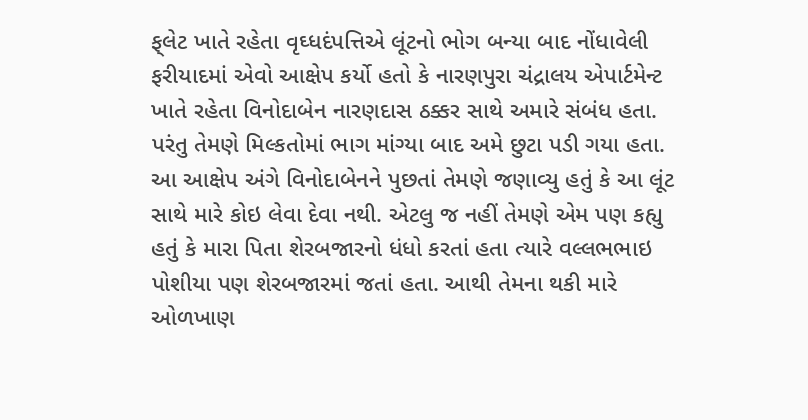ફ્‌લેટ ખાતે રહેતા વૃઘ્ધદંપત્તિએ લૂંટનો ભોગ બન્યા બાદ નોંધાવેલી ફરીયાદમાં એવો આક્ષેપ કર્યો હતો કે નારણપુરા ચંદ્રાલય એપાર્ટમેન્ટ ખાતે રહેતા વિનોદાબેન નારણદાસ ઠક્કર સાથે અમારે સંબંધ હતા. પરંતુ તેમણે મિલ્કતોમાં ભાગ માંગ્યા બાદ અમે છુટા પડી ગયા હતા. આ આક્ષેપ અંગે વિનોદાબેનને પુછતાં તેમણે જણાવ્યુ હતું કે આ લૂંટ સાથે મારે કોઇ લેવા દેવા નથી. એટલુ જ નહીં તેમણે એમ પણ કહ્યુ હતું કે મારા પિતા શેરબજારનો ધંધો કરતાં હતા ત્યારે વલ્લભભાઇ પોશીયા પણ શેરબજારમાં જતાં હતા. આથી તેમના થકી મારે ઓળખાણ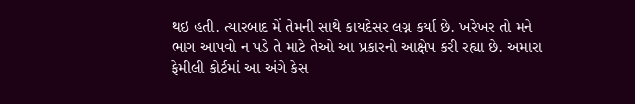થઇ હતી. ત્યારબાદ મેં તેમની સાથે કાયદેસર લગ્ન કર્યા છે. ખરેખર તો મને ભાગ આપવો ન પડે તે માટે તેઓ આ પ્રકારનો આક્ષેપ કરી રહ્યા છે. અમારા ફેમીલી કોર્ટમાં આ અંગે કેસ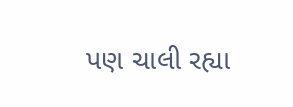પણ ચાલી રહ્યા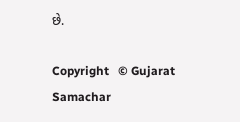છે.

Copyright   © Gujarat Samachar